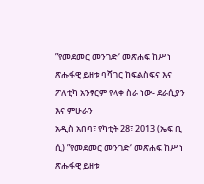”የመደመር መንገድ‘ መጽሐፍ ከሥነ ጽሑፋዊ ይዘቱ ባሻገር ከፍልስፍና እና ፖለቲካ አንፃርም የላቀ ስራ ነው- ደራሲያን እና ምሁራን
አዲስ አበባ፣ የካቲት 28፣ 2013 (ኤፍ ቢ ሲ) ”የመደመር መንገድ‘ መጽሐፍ ከሥነ ጽሑፋዊ ይዘቱ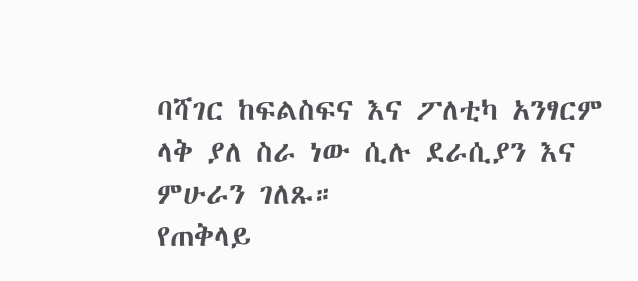ባሻገር ከፍልስፍና እና ፖለቲካ አንፃርም ላቅ ያለ ስራ ነው ሲሉ ደራሲያን እና ምሁራን ገለጹ።
የጠቅላይ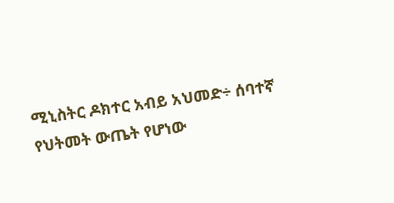ሚኒስትር ዶክተር አብይ አህመድ÷ ሰባተኛ የህትመት ውጤት የሆነው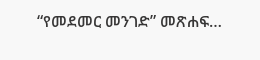“የመደመር መንገድ” መጽሐፍ…